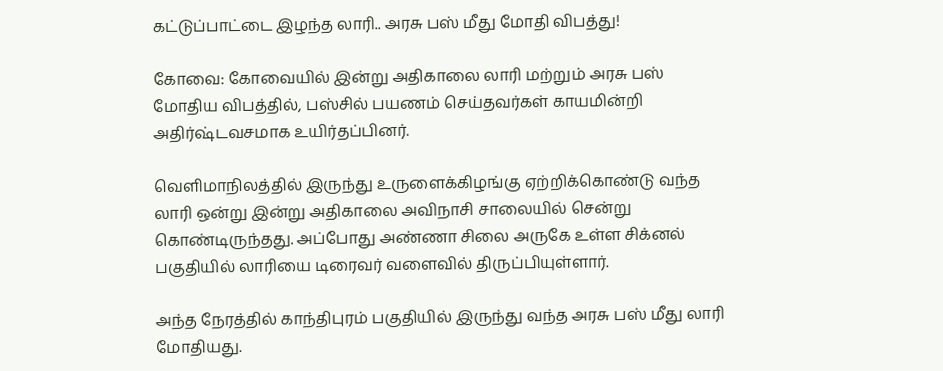கட்டுப்பாட்டை இழந்த லாரி.. அரசு பஸ் மீது மோதி விபத்து!

கோவை: கோவையில் இன்று அதிகாலை லாரி மற்றும் அரசு பஸ் மோதிய விபத்தில், பஸ்சில் பயணம் செய்தவர்கள் காயமின்றி அதிர்ஷ்டவசமாக உயிர்தப்பினர்.

வெளிமாநிலத்தில் இருந்து உருளைக்கிழங்கு ஏற்றிக்கொண்டு வந்த லாரி ஒன்று இன்று அதிகாலை அவிநாசி சாலையில் சென்று கொண்டிருந்தது. அப்போது அண்ணா சிலை அருகே உள்ள சிக்னல் பகுதியில் லாரியை டிரைவர் வளைவில் திருப்பியுள்ளார்.

அந்த நேரத்தில் காந்திபுரம் பகுதியில் இருந்து வந்த அரசு பஸ் மீது லாரி மோதியது.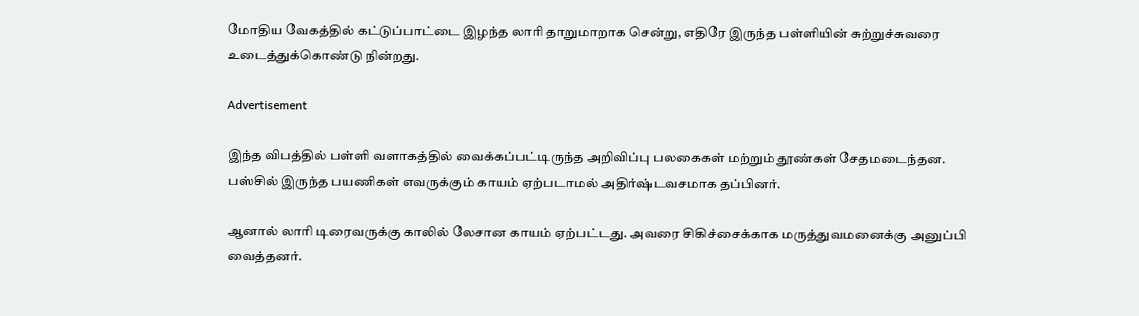மோதிய வேகத்தில் கட்டுப்பாட்டை இழந்த லாரி தாறுமாறாக சென்று, எதிரே இருந்த பள்ளியின் சுற்றுச்சுவரை உடைத்துக்கொண்டு நின்றது.

Advertisement

இந்த விபத்தில் பள்ளி வளாகத்தில் வைக்கப்பட்டிருந்த அறிவிப்பு பலகைகள் மற்றும் தூண்கள் சேதமடைந்தன. பஸ்சில் இருந்த பயணிகள் எவருக்கும் காயம் ஏற்படாமல் அதிர்ஷ்டவசமாக தப்பினர்.

ஆனால் லாரி டிரைவருக்கு காலில் லேசான காயம் ஏற்பட்டது. அவரை சிகிச்சைக்காக மருத்துவமனைக்கு அனுப்பி வைத்தனர்.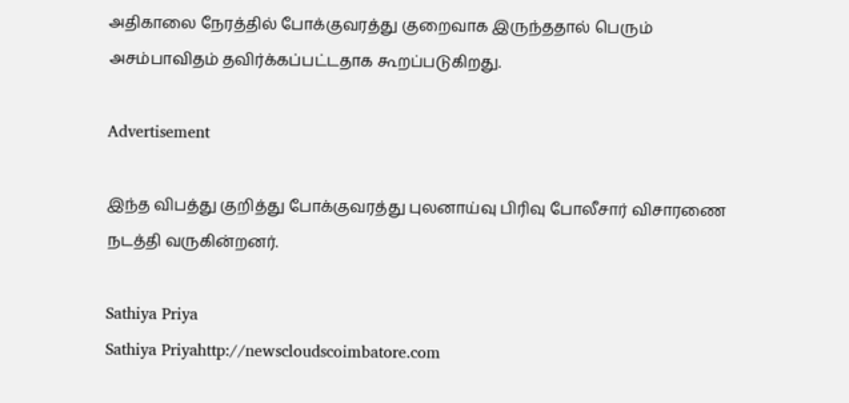அதிகாலை நேரத்தில் போக்குவரத்து குறைவாக இருந்ததால் பெரும் அசம்பாவிதம் தவிர்க்கப்பட்டதாக கூறப்படுகிறது.

Advertisement

இந்த விபத்து குறித்து போக்குவரத்து புலனாய்வு பிரிவு போலீசார் விசாரணை நடத்தி வருகின்றனர்.

Sathiya Priya
Sathiya Priyahttp://newscloudscoimbatore.com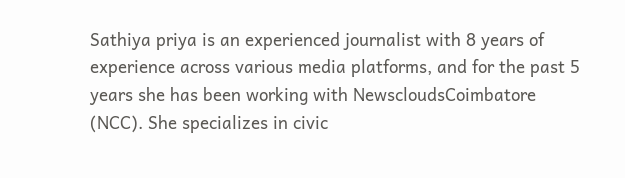Sathiya priya is an experienced journalist with 8 years of experience across various media platforms, and for the past 5 years she has been working with NewscloudsCoimbatore (NCC). She specializes in civic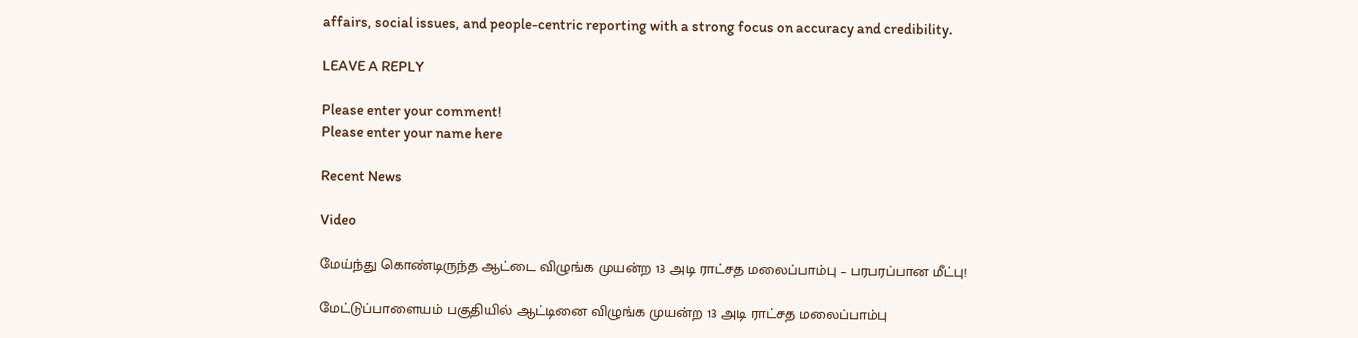affairs, social issues, and people-centric reporting with a strong focus on accuracy and credibility.

LEAVE A REPLY

Please enter your comment!
Please enter your name here

Recent News

Video

மேய்ந்து கொண்டிருந்த ஆட்டை விழுங்க முயன்ற 13 அடி ராட்சத மலைப்பாம்பு – பரபரப்பான மீட்பு!

மேட்டுப்பாளையம் பகுதியில் ஆட்டினை விழுங்க முயன்ற 13 அடி ராட்சத மலைப்பாம்பு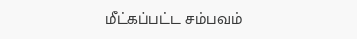மீட்கப்பட்ட சம்பவம்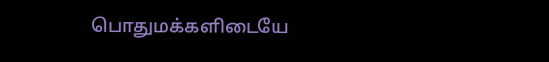பொதுமக்களிடையே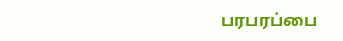பரபரப்பை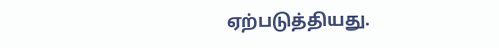ஏற்படுத்தியது.